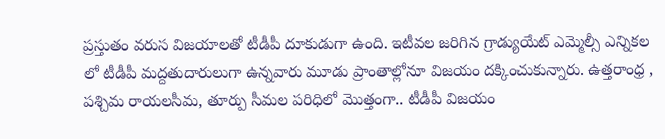ప్రస్తుతం వరుస విజయాలతో టీడీపీ దూకుడుగా ఉంది. ఇటీవల జరిగిన గ్రాడ్యుయేట్ ఎమ్మెల్సీ ఎన్నికల లో టీడీపీ మద్దతుదారులుగా ఉన్నవారు మూడు ప్రాంతాల్లోనూ విజయం దక్కించుకున్నారు. ఉత్తరాంధ్ర , పశ్చిమ రాయలసీమ, తూర్పు సీమల పరిధిలో మొత్తంగా.. టీడీపీ విజయం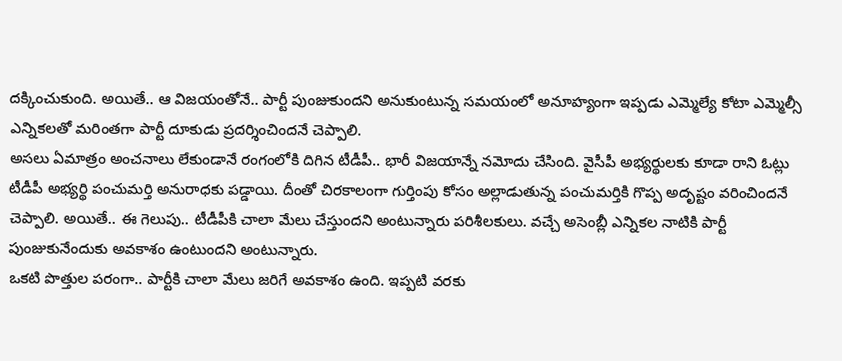దక్కించుకుంది. అయితే.. ఆ విజయంతోనే.. పార్టీ పుంజుకుందని అనుకుంటున్న సమయంలో అనూహ్యంగా ఇప్పడు ఎమ్మెల్యే కోటా ఎమ్మెల్సీ ఎన్నికలతో మరింతగా పార్టీ దూకుడు ప్రదర్శించిందనే చెప్పాలి.
అసలు ఏమాత్రం అంచనాలు లేకుండానే రంగంలోకి దిగిన టీడీపీ.. భారీ విజయాన్నే నమోదు చేసింది. వైసీపీ అభ్యర్థులకు కూడా రాని ఓట్లు టీడీపీ అభ్యర్థి పంచుమర్తి అనురాధకు పడ్డాయి. దీంతో చిరకాలంగా గుర్తింపు కోసం అల్లాడుతున్న పంచుమర్తికి గొప్ప అదృష్టం వరించిందనే చెప్పాలి. అయితే.. ఈ గెలుపు.. టీడీపీకి చాలా మేలు చేస్తుందని అంటున్నారు పరిశీలకులు. వచ్చే అసెంబ్లీ ఎన్నికల నాటికి పార్టీ పుంజుకునేందుకు అవకాశం ఉంటుందని అంటున్నారు.
ఒకటి పొత్తుల పరంగా.. పార్టీకి చాలా మేలు జరిగే అవకాశం ఉంది. ఇప్పటి వరకు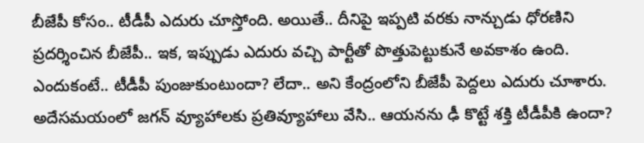బీజేపీ కోసం.. టీడీపీ ఎదురు చూస్తోంది. అయితే.. దీనిపై ఇప్పటి వరకు నాన్చుడు ధోరణిని ప్రదర్శించిన బీజేపీ.. ఇక, ఇప్పుడు ఎదురు వచ్చి పార్టీతో పొత్తుపెట్టుకునే అవకాశం ఉంది. ఎందుకంటే.. టీడీపీ పుంజుకుంటుందా? లేదా.. అని కేంద్రంలోని బీజేపీ పెద్దలు ఎదురు చూశారు. అదేసమయంలో జగన్ వ్యూహాలకు ప్రతివ్యూహాలు వేసి.. ఆయనను ఢీ కొట్టే శక్తి టీడీపీకి ఉందా?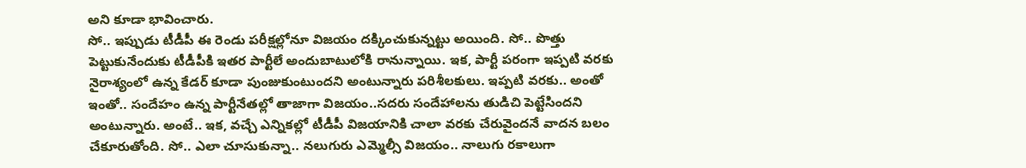అని కూడా భావించారు.
సో.. ఇప్పుడు టీడీపీ ఈ రెండు పరీక్షల్లోనూ విజయం దక్కించుకున్నట్టు అయింది. సో.. పొత్తు పెట్టుకునేందుకు టీడీపీకి ఇతర పార్టీలే అందుబాటులోకి రానున్నాయి. ఇక, పార్టీ పరంగా ఇప్పటి వరకు నైరాశ్యంలో ఉన్న కేడర్ కూడా పుంజుకుంటుందని అంటున్నారు పరిశీలకులు. ఇప్పటి వరకు.. అంతో ఇంతో.. సందేహం ఉన్న పార్టీనేతల్లో తాజాగా విజయం..సదరు సందేహాలను తుడిచి పెట్టేసిందని అంటున్నారు. అంటే.. ఇక, వచ్చే ఎన్నికల్లో టీడీపీ విజయానికి చాలా వరకు చేరువైందనే వాదన బలం చేకూరుతోంది. సో.. ఎలా చూసుకున్నా.. నలుగురు ఎమ్మెల్సీ విజయం.. నాలుగు రకాలుగా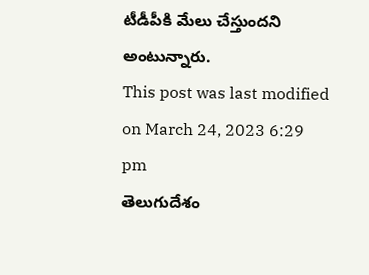టీడీపీకి మేలు చేస్తుందని అంటున్నారు.
This post was last modified on March 24, 2023 6:29 pm
తెలుగుదేశం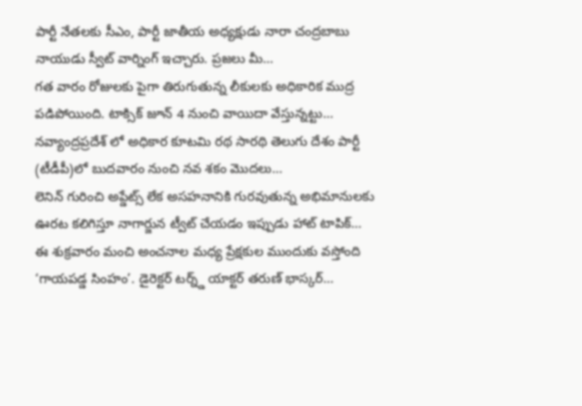పార్టీ నేతలకు సీఎం, పార్టీ జాతీయ అధ్యక్షుడు నారా చంద్రబాబు నాయుడు స్వీట్ వార్నింగ్ ఇచ్చారు. ప్రజలు మీ…
గత వారం రోజులకు పైగా తిరుగుతున్న లీకులకు అధికారిక ముద్ర పడిపోయింది. టాక్సిక్ జూన్ 4 నుంచి వాయిదా వేస్తున్నట్టు…
నవ్యాంద్రప్రదేశ్ లో అధికార కూటమి రథ సారథి తెలుగు దేశం పార్టీ (టీడీపీ)లో బుదవారం నుంచి నవ శకం మొదలు…
లెనిన్ గురించి అప్డేట్స్ లేక అసహనానికి గురవుతున్న అభిమానులకు ఊరట కలిగిస్తూ నాగార్జున ట్వీట్ చేయడం ఇప్పుడు హాట్ టాపిక్…
ఈ శుక్రవారం మంచి అంచనాల మధ్య ప్రేక్షకుల ముందుకు వస్తోంది ‘గాయపడ్డ సింహం’. డైరెక్టర్ టర్న్డ్ యాక్టర్ తరుణ్ భాస్కర్…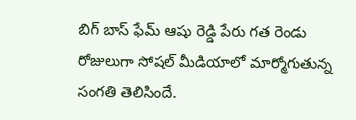బిగ్ బాస్ ఫేమ్ ఆషు రెడ్డి పేరు గత రెండు రోజులుగా సోషల్ మీడియాలో మార్మోగుతున్న సంగతి తెలిసిందే.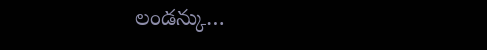లండన్కు…